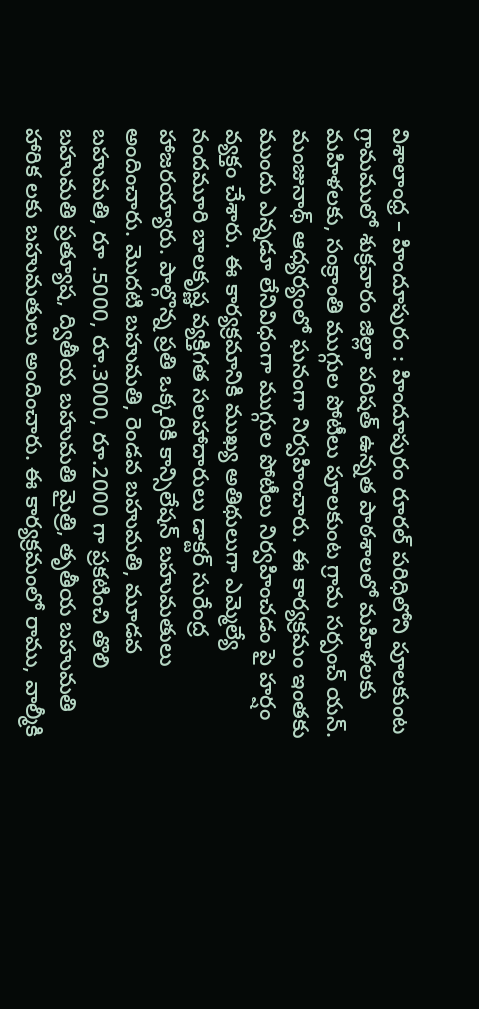విశాలాంధ్ర – హిందూపురం : హిందూపురం రూరల్ పరిధిలోని పూలకుంట గ్రామములో శుక్రవారం జిల్లా పరిషత్ ఉన్నత పాఠశాలలో మహిళలకు మహిళలకు, సంక్రాంతి ముగ్గుల పోటీలు పూలకుంట గ్రామ సర్పంచ్ యన్. మంజునాథ్ ఆధ్యర్యంలో ఘనంగా నిర్వహించారు. ఈ కార్యక్రమం ఇంతకు ముందు ఎన్నడూ లేనివిధంగా ముగ్గుల పోటీలు నిర్వహించడం పై హర్షం వ్యక్తం చేశారు. ఈ కార్యక్రమానికి ముఖ్య అతిథులుగా ఎమ్మెల్యే నందమూరి బాలకృష్ణ వ్యక్తిగత సలహాదారులు డాక్టర్ సురేంద్ర హాజరయ్యారు. పాల్గొన్న ప్రతి ఒక్కరికి కాన్సిలేషన్ బహుమతులు అందించారు. మొదటి బహుమతి, రెండవ బహుమతి, మూడవ బహుమతి, రూ .5000, రూ.3000, రూ.2000 గా ప్రకటించి తొలి బహుమతి ప్రత్యూష, ద్వితీయ బహుమతి మైత్రి, తృతీయ బహుమతి హారిక లకు బహుమతులు అందించారు. ఈ కార్యక్రమంలో రాము, వాల్మీకి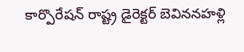కార్పొరేషన్ రాష్ట్ర డైరెక్టర్ బెవిననహళ్లి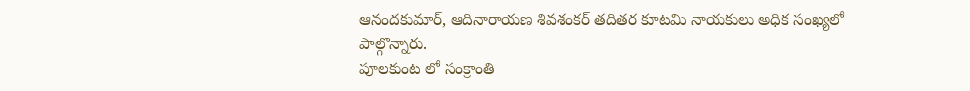ఆనందకుమార్, ఆదినారాయణ శివశంకర్ తదితర కూటమి నాయకులు అధిక సంఖ్యలో పాల్గొన్నారు.
పూలకుంట లో సంక్రాంతి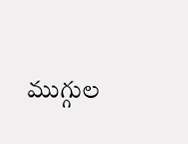ముగ్గుల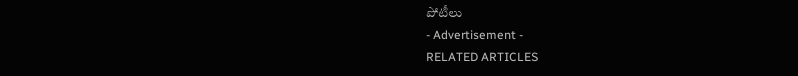పోటీలు
- Advertisement -
RELATED ARTICLES